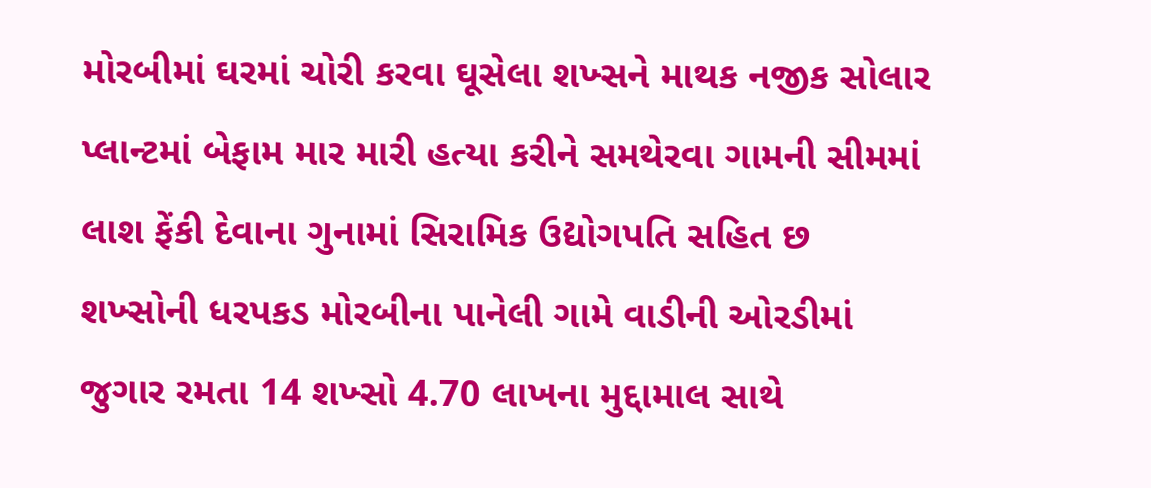મોરબીમાં ઘરમાં ચોરી કરવા ઘૂસેલા શખ્સને માથક નજીક સોલાર પ્લાન્ટમાં બેફામ માર મારી હત્યા કરીને સમથેરવા ગામની સીમમાં લાશ ફેંકી દેવાના ગુનામાં સિરામિક ઉદ્યોગપતિ સહિત છ શખ્સોની ધરપકડ મોરબીના પાનેલી ગામે વાડીની ઓરડીમાં જુગાર રમતા 14 શખ્સો 4.70 લાખના મુદ્દામાલ સાથે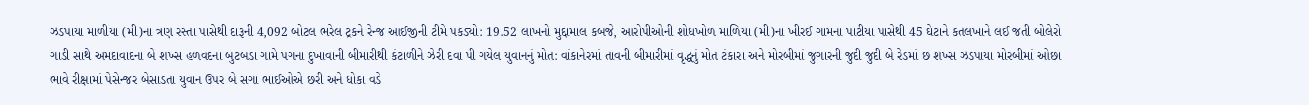ઝડપાયા માળીયા (મી)ના ત્રણ રસ્તા પાસેથી દારૂની 4,092 બોટલ ભરેલ ટ્રકને રેન્જ આઈજીની ટીમે પકડ્યો: 19.52 લાખનો મુદ્દામાલ કબજે, આરોપીઓની શોધખોળ માળિયા (મી)ના ખીરઈ ગામના પાટીયા પાસેથી 45 ઘેટાને કતલખાને લઈ જતી બોલેરો ગાડી સાથે અમદાવાદના બે શખ્સ હળવદના બુટબડા ગામે પગના દુખાવાની બીમારીથી કંટાળીને ઝેરી દવા પી ગયેલ યુવાનનું મોત: વાંકાનેરમાં તાવની બીમારીમાં વૃદ્ધનું મોત ટંકારા અને મોરબીમાં જુગારની જુદી જુદી બે રેડમાં છ શખ્સ ઝડપાયા મોરબીમાં ઓછા ભાવે રીક્ષામાં પેસેન્જર બેસાડતા યુવાન ઉપર બે સગા ભાઈઓએ છરી અને ધોકા વડે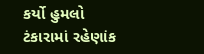કર્યો હુમલો ટંકારામાં રહેણાંક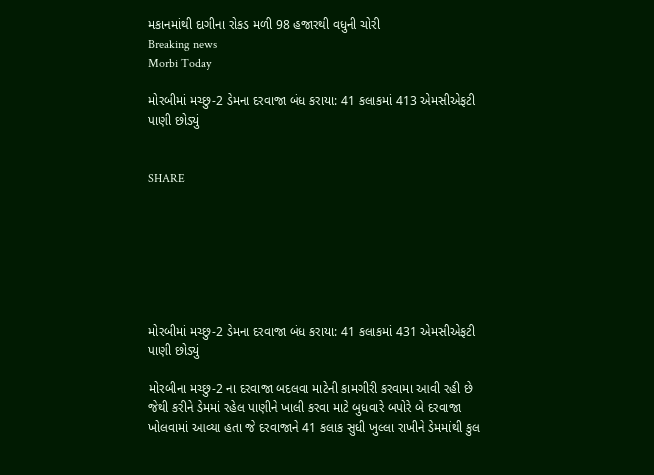મકાનમાંથી દાગીના રોકડ મળી 98 હજારથી વધુની ચોરી
Breaking news
Morbi Today

મોરબીમાં મચ્છુ-2 ડેમના દરવાજા બંધ કરાયા: 41 કલાકમાં 413 એમસીએફટી પાણી છોડ્યું


SHARE







મોરબીમાં મચ્છુ-2 ડેમના દરવાજા બંધ કરાયા: 41 કલાકમાં 431 એમસીએફટી પાણી છોડ્યું

મોરબીના મચ્છુ-2 ના દરવાજા બદલવા માટેની કામગીરી કરવામા આવી રહી છે જેથી કરીને ડેમમાં રહેલ પાણીને ખાલી કરવા માટે બુધવારે બપોરે બે દરવાજા ખોલવામાં આવ્યા હતા જે દરવાજાને 41 કલાક સુધી ખુલ્લા રાખીને ડેમમાંથી કુલ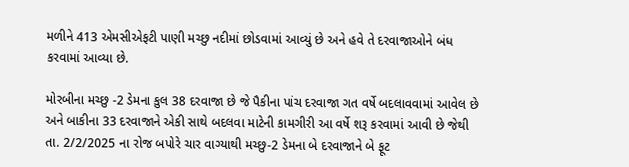મળીને 413 એમસીએફટી પાણી મચ્છુ નદીમાં છોડવામાં આવ્યું છે અને હવે તે દરવાજાઓને બંધ કરવામાં આવ્યા છે.

મોરબીના મચ્છુ -2 ડેમના કુલ 38 દરવાજા છે જે પૈકીના પાંચ દરવાજા ગત વર્ષે બદલાવવામાં આવેલ છે અને બાકીના 33 દરવાજાને એકી સાથે બદલવા માટેની કામગીરી આ વર્ષે શરૂ કરવામાં આવી છે જેથી તા. 2/2/2025 ના રોજ બપોરે ચાર વાગ્યાથી મચ્છુ-2 ડેમના બે દરવાજાને બે ફૂટ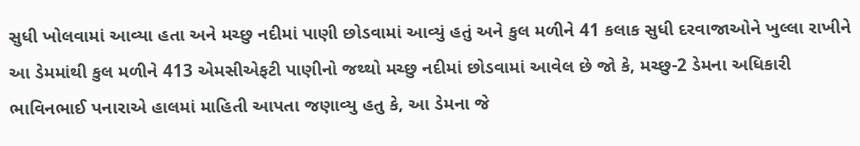સુધી ખોલવામાં આવ્યા હતા અને મચ્છુ નદીમાં પાણી છોડવામાં આવ્યું હતું અને કુલ મળીને 41 કલાક સુધી દરવાજાઓને ખુલ્લા રાખીને આ ડેમમાંથી કુલ મળીને 413 એમસીએફટી પાણીનો જથ્થો મચ્છુ નદીમાં છોડવામાં આવેલ છે જો કે, મચ્છુ-2 ડેમના અધિકારી ભાવિનભાઈ પનારાએ હાલમાં માહિતી આપતા જણાવ્યુ હતુ કે, આ ડેમના જે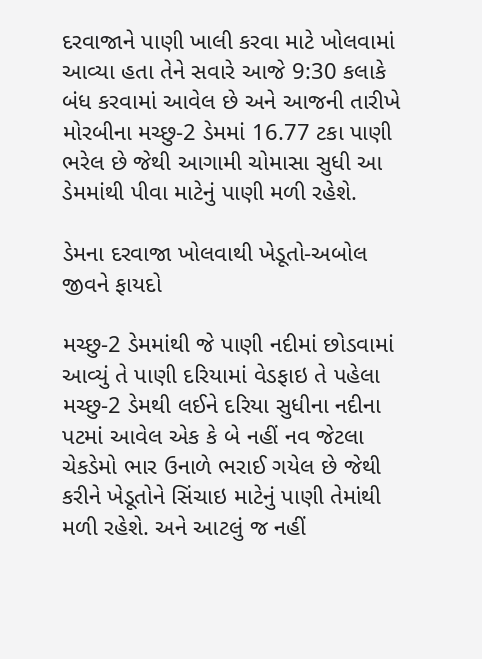દરવાજાને પાણી ખાલી કરવા માટે ખોલવામાં આવ્યા હતા તેને સવારે આજે 9:30 કલાકે બંધ કરવામાં આવેલ છે અને આજની તારીખે મોરબીના મચ્છુ-2 ડેમમાં 16.77 ટકા પાણી ભરેલ છે જેથી આગામી ચોમાસા સુધી આ ડેમમાંથી પીવા માટેનું પાણી મળી રહેશે.

ડેમના દરવાજા ખોલવાથી ખેડૂતો-અબોલ જીવને ફાયદો

મચ્છુ-2 ડેમમાંથી જે પાણી નદીમાં છોડવામાં આવ્યું તે પાણી દરિયામાં વેડફાઇ તે પહેલા મચ્છુ-2 ડેમથી લઈને દરિયા સુધીના નદીના પટમાં આવેલ એક કે બે નહીં નવ જેટલા ચેકડેમો ભાર ઉનાળે ભરાઈ ગયેલ છે જેથી કરીને ખેડૂતોને સિંચાઇ માટેનું પાણી તેમાંથી મળી રહેશે. અને આટલું જ નહીં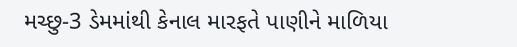મચ્છુ-3 ડેમમાંથી કેનાલ મારફતે પાણીને માળિયા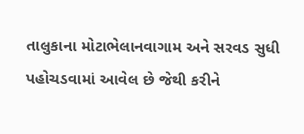તાલુકાના મોટાભેલાનવાગામ અને સરવડ સુધી પહોચડવામાં આવેલ છે જેથી કરીને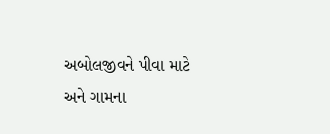અબોલજીવને પીવા માટે અને ગામના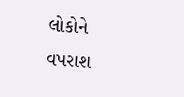લોકોને વપરાશ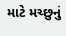માટે મચ્છુનું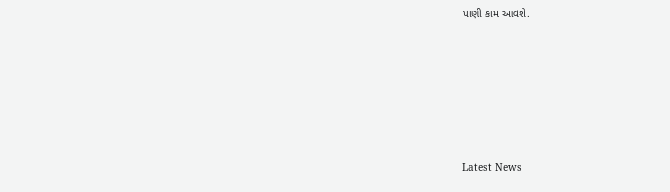પાણી કામ આવશે.






Latest News